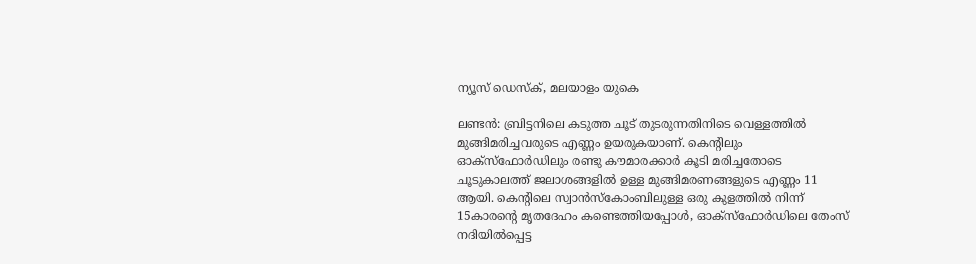ന്യൂസ് ഡെസ്ക്, മലയാളം യുകെ

ലണ്ടൻ: ബ്രിട്ടനിലെ കടുത്ത ചൂട് തുടരുന്നതിനിടെ വെള്ളത്തിൽ മുങ്ങിമരിച്ചവരുടെ എണ്ണം ഉയരുകയാണ്. കെന്റിലും ഓക്സ്ഫോർഡിലും രണ്ടു കൗമാരക്കാർ കൂടി മരിച്ചതോടെ ചൂടുകാലത്ത് ജലാശങ്ങളിൽ ഉള്ള മുങ്ങിമരണങ്ങളുടെ എണ്ണം 11 ആയി. കെന്റിലെ സ്വാൻസ്‌കോംബിലുള്ള ഒരു കുളത്തിൽ നിന്ന് 15കാരന്റെ മൃതദേഹം കണ്ടെത്തിയപ്പോൾ, ഓക്സ്ഫോർഡിലെ തേംസ് നദിയിൽപ്പെട്ട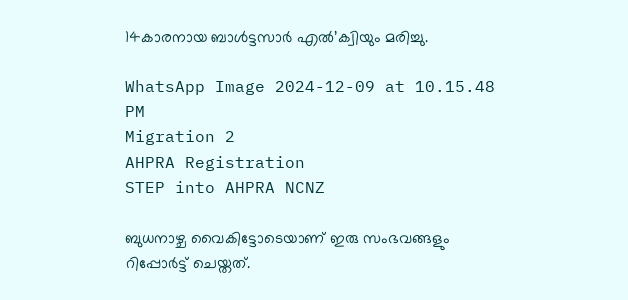14കാരനായ ബാൾട്ടസാർ എൽ’ക്വിയും മരിച്ചു.

WhatsApp Image 2024-12-09 at 10.15.48 PM
Migration 2
AHPRA Registration
STEP into AHPRA NCNZ

ബുധനാഴ്ച വൈകിട്ടോടെയാണ് ഇരു സംഭവങ്ങളും റിപ്പോർട്ട് ചെയ്തത്.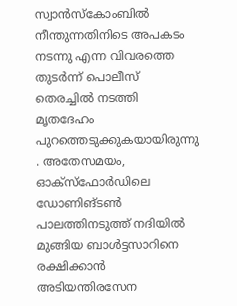സ്വാൻസ്‌കോംബിൽ നീന്തുന്നതിനിടെ അപകടം നടന്നു എന്ന വിവരത്തെ തുടർന്ന് പൊലീസ് തെരച്ചിൽ നടത്തി മൃതദേഹം പുറത്തെടുക്കുകയായിരുന്നു . അതേസമയം, ഓക്സ്ഫോർഡിലെ ഡോണിങ്ടൺ പാലത്തിനടുത്ത് നദിയിൽ മുങ്ങിയ ബാൾട്ടസാറിനെ രക്ഷിക്കാൻ അടിയന്തിരസേന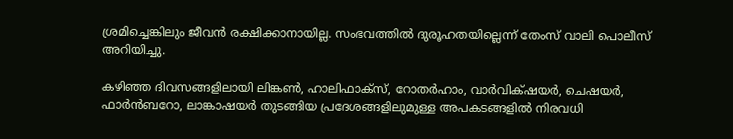ശ്രമിച്ചെങ്കിലും ജീവൻ രക്ഷിക്കാനായില്ല. സംഭവത്തിൽ ദുരൂഹതയില്ലെന്ന് തേംസ് വാലി പൊലീസ് അറിയിച്ചു.

കഴിഞ്ഞ ദിവസങ്ങളിലായി ലിങ്കൺ, ഹാലിഫാക്സ്, റോതർഹാം, വാർവിക്‌ഷയർ, ചെഷയർ, ഫാർൻബറോ, ലാങ്കാഷയർ തുടങ്ങിയ പ്രദേശങ്ങളിലുമുള്ള അപകടങ്ങളിൽ നിരവധി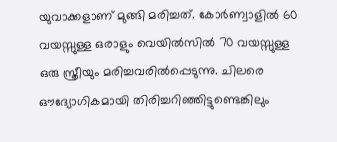യുവാക്കളാണ് മുങ്ങി മരിച്ചത്. കോർണ്വാളിൽ 60 വയസ്സുള്ള ഒരാളും വെയിൽസിൽ 70 വയസ്സുള്ള ഒരു സ്ത്രീയും മരിച്ചവരിൽപ്പെടുന്നു. ചിലരെ ഔദ്യോഗികമായി തിരിച്ചറിഞ്ഞിട്ടുണ്ടെങ്കിലും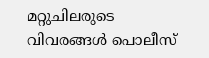മറ്റുചിലരുടെ വിവരങ്ങൾ പൊലീസ്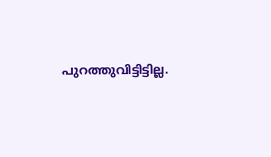പുറത്തുവിട്ടിട്ടില്ല.